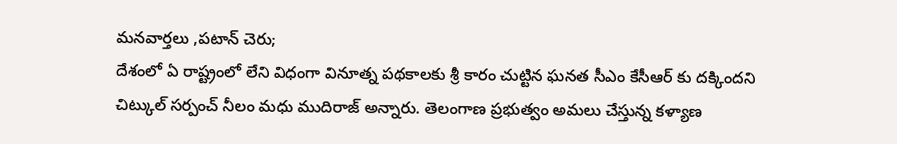మనవార్తలు ,పటాన్ చెరు;
దేశంలో ఏ రాష్ట్రంలో లేని విధంగా వినూత్న పథకాలకు శ్రీ కారం చుట్టిన ఘనత సీఎం కేసీఆర్ కు దక్కిందని చిట్కుల్ సర్పంచ్ నీలం మధు ముదిరాజ్ అన్నారు. తెలంగాణ ప్రభుత్వం అమలు చేస్తున్న కళ్యాణ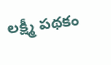లక్ష్మీ పథకం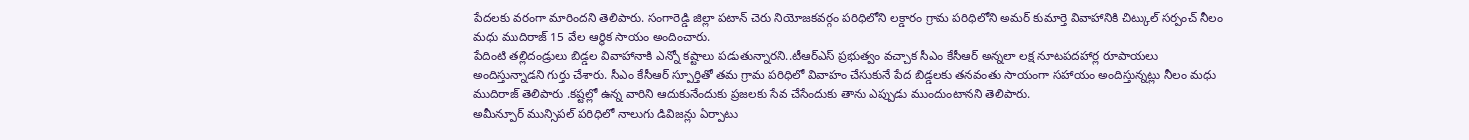పేదలకు వరంగా మారిందని తెలిపారు. సంగారెడ్డి జిల్లా పటాన్ చెరు నియోజకవర్గం పరిధిలోని లక్డారం గ్రామ పరిధిలోని అమర్ కుమార్తె వివాహానికి చిట్కుల్ సర్పంచ్ నీలం మధు ముదిరాజ్ 15 వేల ఆర్థిక సాయం అందించారు.
పేదింటి తల్లిదండ్రులు బిడ్డల వివాహానాకి ఎన్నో కష్టాలు పడుతున్నారని..టీఆర్ఎస్ ప్రభుత్వం వచ్చాక సీఎం కేసీఆర్ అన్నలా లక్ష నూటపదహార్ల రూపాయలు అందిస్తున్నాడని గుర్తు చేశారు. సీఎం కేసీఆర్ స్పూర్తితో తమ గ్రామ పరిధిలో వివాహం చేసుకునే పేద బిడ్డలకు తనవంతు సాయంగా సహాయం అందిస్తున్నట్లు నీలం మధు ముదిరాజ్ తెలిపారు .కష్టల్లో ఉన్న వారిని ఆదుకునేందుకు ప్రజలకు సేవ చేసేందుకు తాను ఎప్పుడు ముందుంటానని తెలిపారు.
అమీన్పూర్ మున్సిపల్ పరిధిలో నాలుగు డివిజన్లు ఏర్పాటు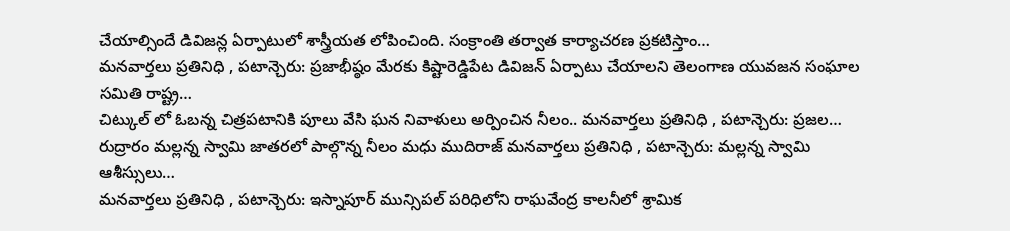చేయాల్సిందే డివిజన్ల ఏర్పాటులో శాస్త్రీయత లోపించింది. సంక్రాంతి తర్వాత కార్యాచరణ ప్రకటిస్తాం…
మనవార్తలు ప్రతినిధి , పటాన్చెరు: ప్రజాభీష్ఠం మేరకు కిష్టారెడ్డిపేట డివిజన్ ఏర్పాటు చేయాలని తెలంగాణ యువజన సంఘాల సమితి రాష్ట్ర…
చిట్కుల్ లో ఓబన్న చిత్రపటానికి పూలు వేసి ఘన నివాళులు అర్పించిన నీలం.. మనవార్తలు ప్రతినిధి , పటాన్చెరు: ప్రజల…
రుద్రారం మల్లన్న స్వామి జాతరలో పాల్గొన్న నీలం మధు ముదిరాజ్ మనవార్తలు ప్రతినిధి , పటాన్చెరు: మల్లన్న స్వామి ఆశీస్సులు…
మనవార్తలు ప్రతినిధి , పటాన్చెరు: ఇస్నాపూర్ మున్సిపల్ పరిధిలోని రాఘవేంద్ర కాలనీలో శ్రామిక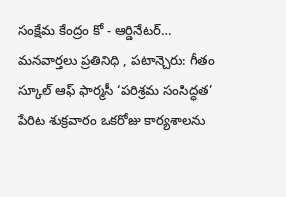సంక్షేమ కేంద్రం కో - ఆర్డినేటర్…
మనవార్తలు ప్రతినిధి , పటాన్చెరు: గీతం స్కూల్ ఆఫ్ ఫార్మసీ ‘పరిశ్రమ సంసిద్ధత’ పేరిట శుక్రవారం ఒకరోజు కార్యశాలను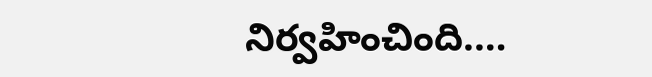నిర్వహించింది.…